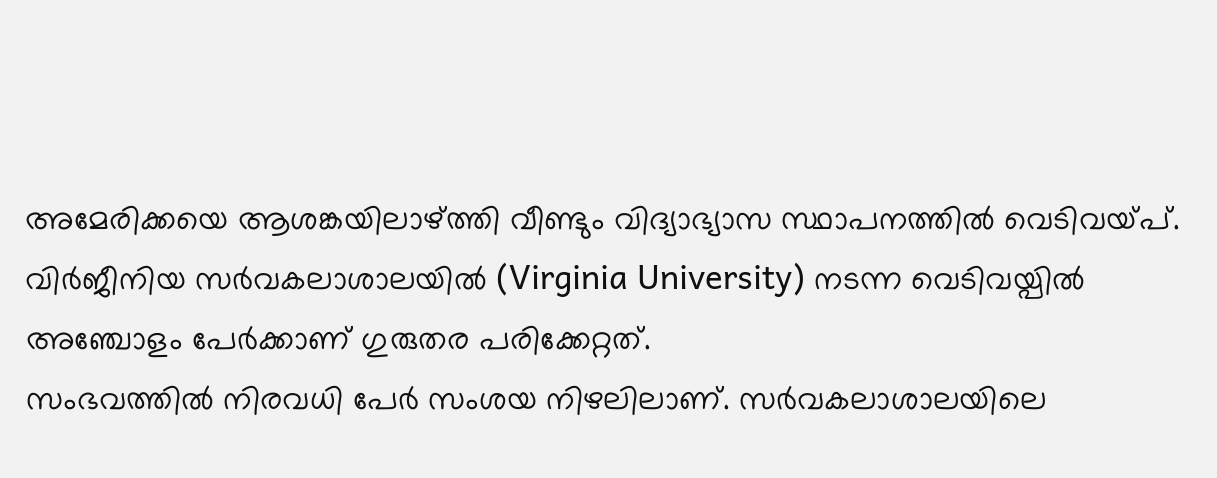അമേരിക്കയെ ആശങ്കയിലാഴ്ത്തി വീണ്ടും വിദ്യാഭ്യാസ സ്ഥാപനത്തിൽ വെടിവയ്പ്. വിർജീനിയ സർവകലാശാലയിൽ (Virginia University) നടന്ന വെടിവയ്പിൽ അഞ്ചോളം പേർക്കാണ് ഗുരുതര പരിക്കേറ്റത്.
സംഭവത്തിൽ നിരവധി പേർ സംശയ നിഴലിലാണ്. സർവകലാശാലയിലെ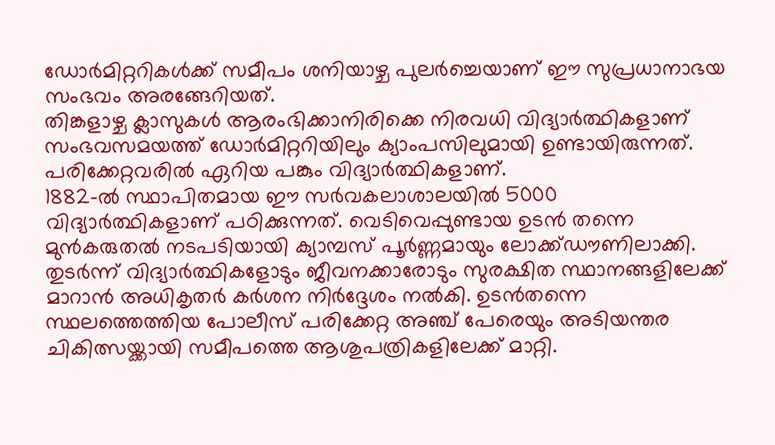ഡോർമിറ്ററികൾക്ക് സമീപം ശനിയാഴ്ച പുലർച്ചെയാണ് ഈ സുപ്രധാനാഭയ സംഭവം അരങ്ങേറിയത്.
തിങ്കളാഴ്ച ക്ലാസുകൾ ആരംഭിക്കാനിരിക്കെ നിരവധി വിദ്യാർത്ഥികളാണ് സംഭവസമയത്ത് ഡോർമിറ്ററിയിലും ക്യാംപസിലുമായി ഉണ്ടായിരുന്നത്. പരിക്കേറ്റവരിൽ ഏറിയ പങ്കും വിദ്യാർത്ഥികളാണ്.
1882-ൽ സ്ഥാപിതമായ ഈ സർവകലാശാലയിൽ 5000 വിദ്യാർത്ഥികളാണ് പഠിക്കുന്നത്. വെടിവെപ്പുണ്ടായ ഉടൻ തന്നെ മുൻകരുതൽ നടപടിയായി ക്യാമ്പസ് പൂർണ്ണമായും ലോക്ക്ഡൗണിലാക്കി.
തുടർന്ന് വിദ്യാർത്ഥികളോടും ജീവനക്കാരോടും സുരക്ഷിത സ്ഥാനങ്ങളിലേക്ക് മാറാൻ അധികൃതർ കർശന നിർദ്ദേശം നൽകി. ഉടൻതന്നെ സ്ഥലത്തെത്തിയ പോലീസ് പരിക്കേറ്റ അഞ്ച് പേരെയും അടിയന്തര ചികിത്സയ്ക്കായി സമീപത്തെ ആശുപത്രികളിലേക്ക് മാറ്റി.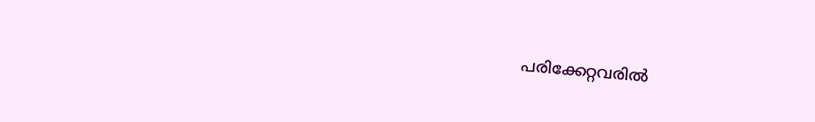പരിക്കേറ്റവരിൽ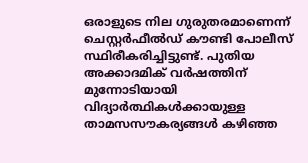ഒരാളുടെ നില ഗുരുതരമാണെന്ന് ചെസ്റ്റർഫീൽഡ് കൗണ്ടി പോലീസ് സ്ഥിരീകരിച്ചിട്ടുണ്ട്. പുതിയ അക്കാദമിക് വർഷത്തിന് മുന്നോടിയായി വിദ്യാർത്ഥികൾക്കായുള്ള താമസസൗകര്യങ്ങൾ കഴിഞ്ഞ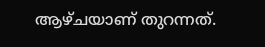ആഴ്ചയാണ് തുറന്നത്.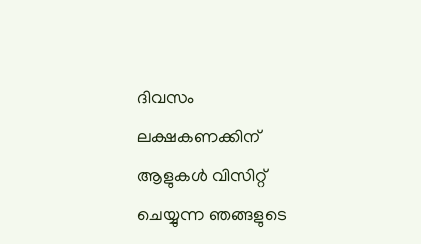ദിവസം ലക്ഷകണക്കിന് ആളുകൾ വിസിറ്റ് ചെയ്യുന്ന ഞങ്ങളുടെ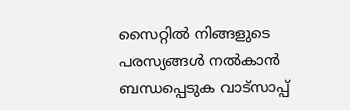സൈറ്റിൽ നിങ്ങളുടെ പരസ്യങ്ങൾ നൽകാൻ ബന്ധപ്പെടുക വാട്സാപ്പ്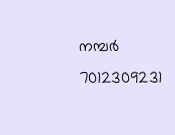നമ്പർ 7012309231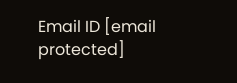Email ID [email protected]